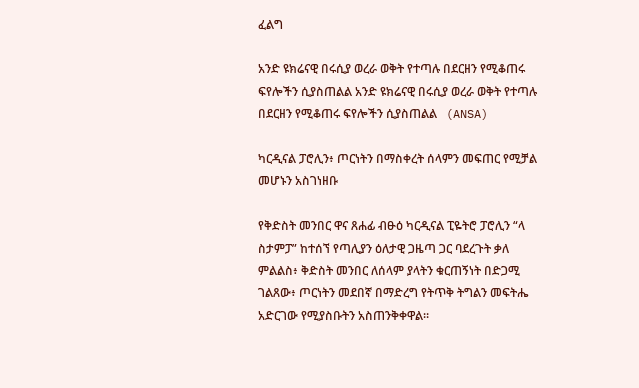ፈልግ

አንድ ዩክሬናዊ በሩሲያ ወረራ ወቅት የተጣሉ በደርዘን የሚቆጠሩ ፍየሎችን ሲያስጠልል አንድ ዩክሬናዊ በሩሲያ ወረራ ወቅት የተጣሉ በደርዘን የሚቆጠሩ ፍየሎችን ሲያስጠልል   (ANSA)

ካርዲናል ፓሮሊን፥ ጦርነትን በማስቀረት ሰላምን መፍጠር የሚቻል መሆኑን አስገነዘቡ

የቅድስት መንበር ዋና ጸሐፊ ብፁዕ ካርዲናል ፒዬትሮ ፓሮሊን “ላ ስታምፓ” ከተሰኘ የጣሊያን ዕለታዊ ጋዜጣ ጋር ባደረጉት ቃለ ምልልስ፥ ቅድስት መንበር ለሰላም ያላትን ቁርጠኝነት በድጋሚ ገልጸው፥ ጦርነትን መደበኛ በማድረግ የትጥቅ ትግልን መፍትሔ አድርገው የሚያስቡትን አስጠንቅቀዋል።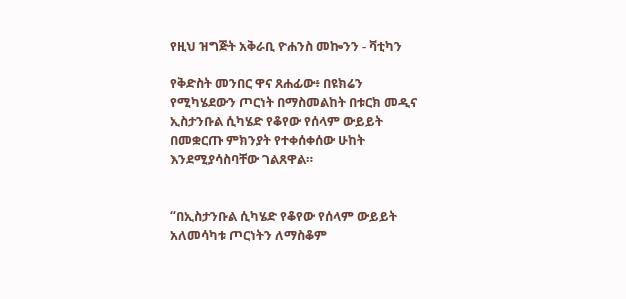የዚህ ዝግጅት አቅራቢ ዮሐንስ መኰንን - ቫቲካን

የቅድስት መንበር ዋና ጸሐፊው፥ በዩክሬን የሚካሄደውን ጦርነት በማስመልከት በቱርክ መዲና ኢስታንቡል ሲካሄድ የቆየው የሰላም ውይይት በመቋርጡ ምክንያት የተቀሰቀሰው ሁከት እንደሚያሳስባቸው ገልጸዋል።


“በኢስታንቡል ሲካሄድ የቆየው የሰላም ውይይት አለመሳካቱ ጦርነትን ለማስቆም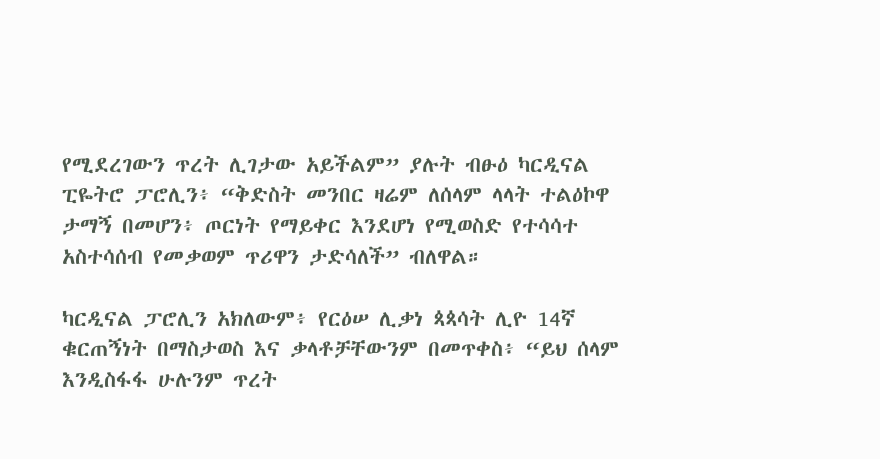የሚደረገውን ጥረት ሊገታው አይችልም” ያሉት ብፁዕ ካርዲናል ፒዬትሮ ፓሮሊን፥ “ቅድስት መንበር ዛሬም ለሰላም ላላት ተልዕኮዋ ታማኝ በመሆን፥ ጦርነት የማይቀር እንደሆነ የሚወስድ የተሳሳተ አስተሳሰብ የመቃወም ጥሪዋን ታድሳለች” ብለዋል።

ካርዲናል ፓሮሊን አክለውም፥ የርዕሠ ሊቃነ ጳጳሳት ሊዮ 14ኛ ቁርጠኝነት በማስታወስ እና ቃላቶቻቸውንም በመጥቀስ፥ “ይህ ሰላም እንዲስፋፋ ሁሉንም ጥረት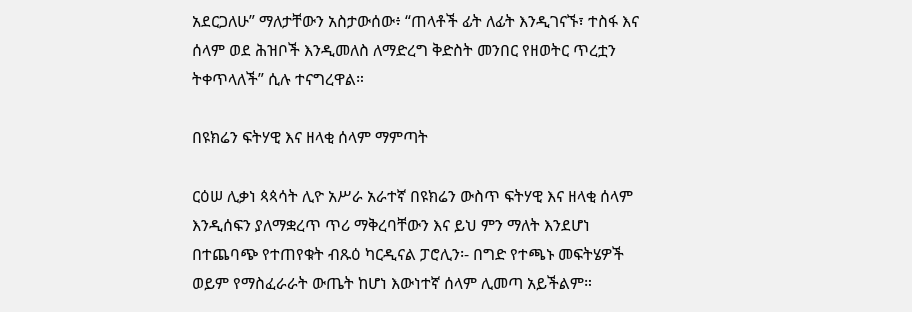አደርጋለሁ” ማለታቸውን አስታውሰው፥ “ጠላቶች ፊት ለፊት እንዲገናኙ፣ ተስፋ እና ሰላም ወደ ሕዝቦች እንዲመለስ ለማድረግ ቅድስት መንበር የዘወትር ጥረቷን ትቀጥላለች” ሲሉ ተናግረዋል።

በዩክሬን ፍትሃዊ እና ዘላቂ ሰላም ማምጣት

ርዕሠ ሊቃነ ጳጳሳት ሊዮ አሥራ አራተኛ በዩክሬን ውስጥ ፍትሃዊ እና ዘላቂ ሰላም እንዲሰፍን ያለማቋረጥ ጥሪ ማቅረባቸውን እና ይህ ምን ማለት እንደሆነ በተጨባጭ የተጠየቁት ብጹዕ ካርዲናል ፓሮሊን፡- በግድ የተጫኑ መፍትሄዎች ወይም የማስፈራራት ውጤት ከሆነ እውነተኛ ሰላም ሊመጣ አይችልም።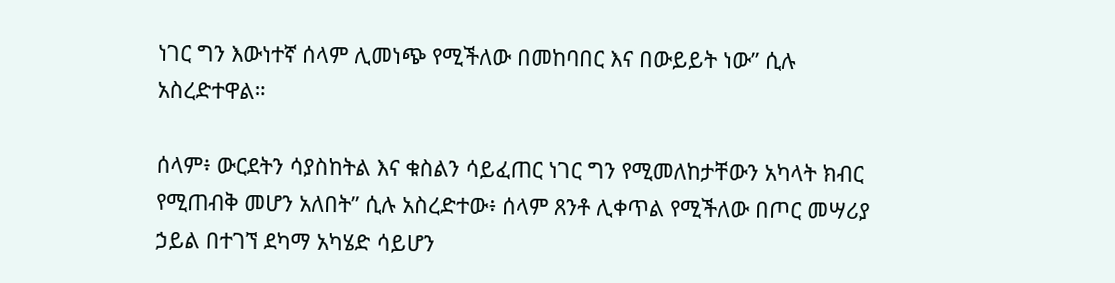ነገር ግን እውነተኛ ሰላም ሊመነጭ የሚችለው በመከባበር እና በውይይት ነው” ሲሉ አስረድተዋል።

ሰላም፥ ውርደትን ሳያስከትል እና ቁስልን ሳይፈጠር ነገር ግን የሚመለከታቸውን አካላት ክብር የሚጠብቅ መሆን አለበት” ሲሉ አስረድተው፥ ሰላም ጸንቶ ሊቀጥል የሚችለው በጦር መሣሪያ ኃይል በተገኘ ደካማ አካሄድ ሳይሆን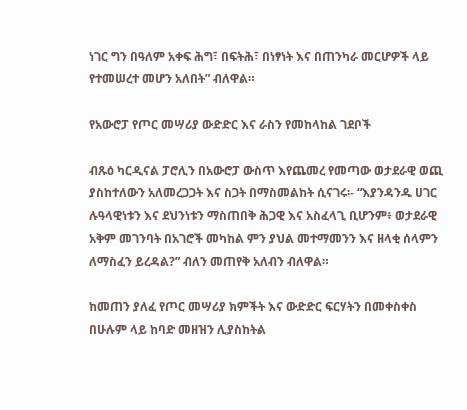ነገር ግን በዓለም አቀፍ ሕግ፣ በፍትሕ፣ በነፃነት እና በጠንካራ መርሆዎች ላይ የተመሠረተ መሆን አለበት” ብለዋል።

የአውሮፓ የጦር መሣሪያ ውድድር እና ራስን የመከላከል ገደቦች

ብጹዕ ካርዲናል ፓሮሊን በአውሮፓ ውስጥ እየጨመረ የመጣው ወታደራዊ ወጪ ያስከተለውን አለመረጋጋት እና ስጋት በማስመልከት ሲናገሩ፡- “እያንዳንዱ ሀገር ሉዓላዊነቱን እና ደህንነቱን ማስጠበቅ ሕጋዊ እና አስፈላጊ ቢሆንም፥ ወታደራዊ አቅም መገንባት በአገሮች መካከል ምን ያህል መተማመንን እና ዘላቂ ሰላምን ለማስፈን ይረዳል?” ብለን መጠየቅ አለብን ብለዋል።

ከመጠን ያለፈ የጦር መሣሪያ ክምችት እና ውድድር ፍርሃትን በመቀስቀስ በሁሉም ላይ ከባድ መዘዝን ሊያስከትል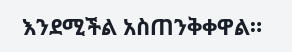እንደሚችል አስጠንቅቀዋል።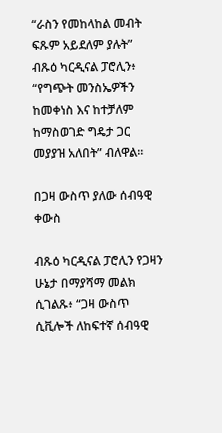“ራስን የመከላከል መብት ፍጹም አይደለም ያሉት” ብጹዕ ካርዲናል ፓሮሊን፥ “የግጭት መንስኤዎችን ከመቀነስ እና ከተቻለም ከማስወገድ ግዴታ ጋር መያያዝ አለበት” ብለዋል።

በጋዛ ውስጥ ያለው ሰብዓዊ ቀውስ

ብጹዕ ካርዲናል ፓሮሊን የጋዛን ሁኔታ በማያሻማ መልክ ሲገልጹ፥ “ጋዛ ውስጥ ሲቪሎች ለከፍተኛ ሰብዓዊ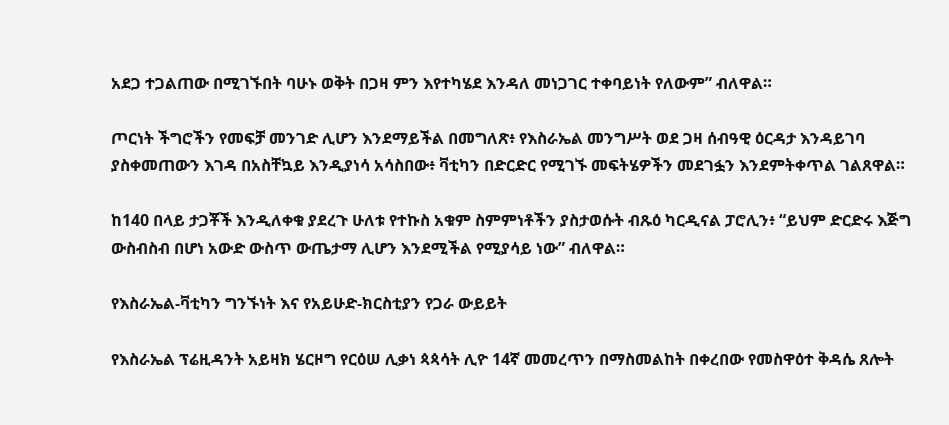አደጋ ተጋልጠው በሚገኙበት ባሁኑ ወቅት በጋዛ ምን እየተካሄደ እንዳለ መነጋገር ተቀባይነት የለውም” ብለዋል።

ጦርነት ችግሮችን የመፍቻ መንገድ ሊሆን እንደማይችል በመግለጽ፥ የእስራኤል መንግሥት ወደ ጋዛ ሰብዓዊ ዕርዳታ እንዳይገባ ያስቀመጠውን እገዳ በአስቸኳይ እንዲያነሳ አሳስበው፥ ቫቲካን በድርድር የሚገኙ መፍትሄዎችን መደገፏን እንደምትቀጥል ገልጸዋል።

ከ140 በላይ ታጋቾች እንዲለቀቁ ያደረጉ ሁለቱ የተኩስ አቁም ስምምነቶችን ያስታወሱት ብጹዕ ካርዲናል ፓሮሊን፥ “ይህም ድርድሩ እጅግ ውስብስብ በሆነ አውድ ውስጥ ውጤታማ ሊሆን እንደሚችል የሚያሳይ ነው” ብለዋል።

የእስራኤል-ቫቲካን ግንኙነት እና የአይሁድ-ክርስቲያን የጋራ ውይይት

የእስራኤል ፕሬዚዳንት አይዛክ ሄርዞግ የርዕሠ ሊቃነ ጳጳሳት ሊዮ 14ኛ መመረጥን በማስመልከት በቀረበው የመስዋዕተ ቅዳሴ ጸሎት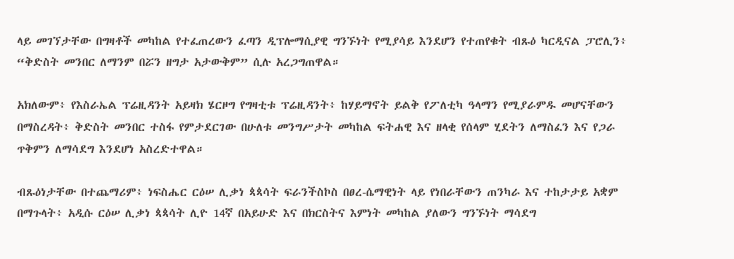ላይ መገኘታቸው በግዛቶች መካከል የተፈጠረውን ፈጣን ዲፕሎማሲያዊ ግንኙነት የሚያሳይ እንደሆን የተጠየቁት ብጹዕ ካርዲናል ፓሮሊን፥ “ቅድስት መንበር ለማንም በሯን ዘግታ አታውቅም” ሲሉ አረጋግጠዋል።

አክለውም፥ የእስራኤል ፕሬዚዳንት አይዛክ ሄርዞግ የግዛቲቱ ፕሬዚዳንት፥ ከሃይማኖት ይልቅ የፖለቲካ ዓላማን የሚያራምዱ መሆናቸውን በማስረዳት፥ ቅድስት መንበር ተስፋ የምታደርገው በሁለቱ መንግሥታት መካከል ፍትሐዊ እና ዘላቂ የሰላም ሂደትን ለማስፈን እና የጋራ ጥቅምን ለማሳደግ እንደሆነ አስረድተዋል።

ብጹዕነታቸው በተጨማሪም፥ ነፍስሔር ርዕሠ ሊቃነ ጳጳሳት ፍራንችስኮስ በፀረ-ሴማዊነት ላይ የነበራቸውን ጠንካራ እና ተከታታይ አቋም በማጉላት፥ አዲሱ ርዕሠ ሊቃነ ጳጳሳት ሊዮ 14ኛ በአይሁድ እና በክርስትና እምነት መካከል ያለውን ግንኙነት ማሳደግ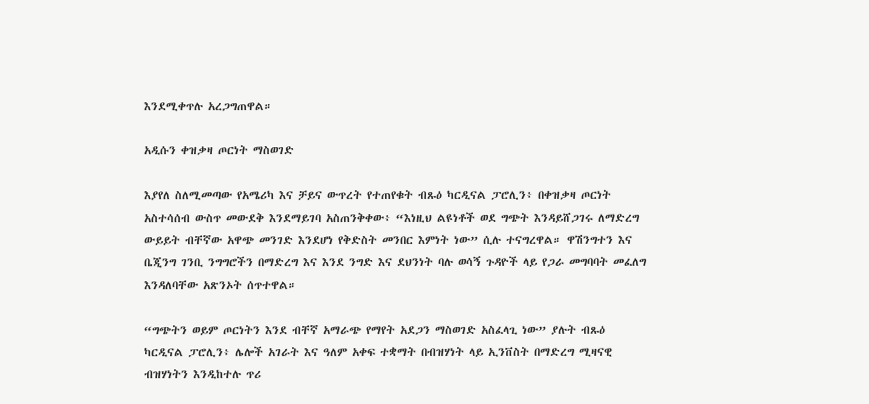እንደሚቀጥሉ አረጋግጠዋል።

አዲሱን ቀዝቃዛ ጦርነት ማስወገድ

እያየለ ስለሚመጣው የአሜሪካ እና ቻይና ውጥረት የተጠየቁት ብጹዕ ካርዲናል ፓሮሊን፥ በቀዝቃዛ ጦርነት አስተሳሰብ ውስጥ መውደቅ እንደማይገባ አስጠንቅቀው፥ “እነዚህ ልዩነቶች ወደ ግጭት እንዳይሸጋገሩ ለማድረግ ውይይት ብቸኛው አዋጭ መንገድ እንደሆነ የቅድስት መንበር እምነት ነው” ሲሉ ተናግረዋል። ዋሽንግተን እና ቤጂንግ ገንቢ ንግግሮችን በማድረግ እና እንደ ንግድ እና ደህንነት ባሉ ወሳኝ ጉዳዮች ላይ የጋራ መግባባት መፈለግ እንዳለባቸው አጽንኦት ሰጥተዋል።

“ግጭትን ወይም ጦርነትን እንደ ብቸኛ አማራጭ የማየት አደጋን ማስወገድ አስፈላጊ ነው” ያሉት ብጹዕ ካርዲናል ፓሮሊን፥ ሌሎች አገራት እና ዓለም አቀፍ ተቋማት በብዝሃነት ላይ ኢንቨስት በማድረግ ሚዛናዊ ብዝሃነትን እንዲከተሉ ጥሪ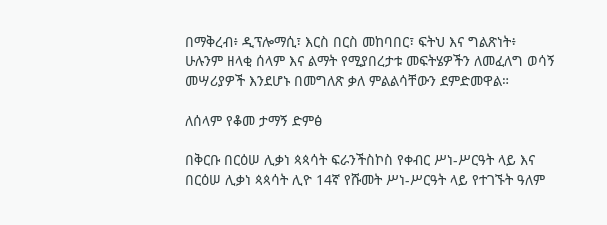በማቅረብ፥ ዲፕሎማሲ፣ እርስ በርስ መከባበር፣ ፍትህ እና ግልጽነት፥ ሁሉንም ዘላቂ ሰላም እና ልማት የሚያበረታቱ መፍትሄዎችን ለመፈለግ ወሳኝ መሣሪያዎች እንደሆኑ በመግለጽ ቃለ ምልልሳቸውን ደምድመዋል።

ለሰላም የቆመ ታማኝ ድምፅ

በቅርቡ በርዕሠ ሊቃነ ጳጳሳት ፍራንችስኮስ የቀብር ሥነ-ሥርዓት ላይ እና በርዕሠ ሊቃነ ጳጳሳት ሊዮ 14ኛ የሹመት ሥነ-ሥርዓት ላይ የተገኙት ዓለም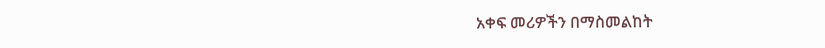አቀፍ መሪዎችን በማስመልከት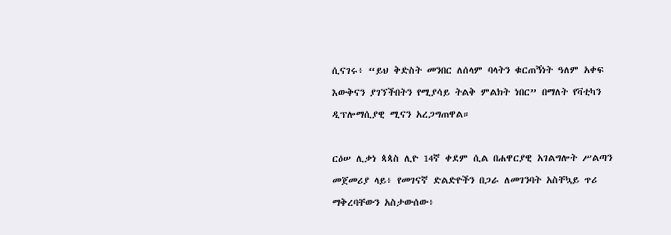ሲናገሩ፥ “ይህ ቅድስት መንበር ለሰላም ባላትን ቁርጠኝነት ዓለም አቀፍ እውቅናን ያገኘችበትን የሚያሳይ ትልቅ ምልክት ነበር” በማለት የቫቲካን ዲፕሎማሲያዊ ሚናን አረጋግጠዋል።

ርዕሠ ሊቃነ ጳጳስ ሊዮ 14ኛ ቀደም ሲል በሐዋርያዊ አገልግሎት ሥልጣን መጀመሪያ ላይ፥ የመገናኛ ድልድዮችን በጋራ ለመገንባት አስቸኳይ ጥሪ ማቅረባቸውን አስታውሰው፥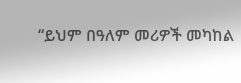“ይህም በዓለም መሪዎች መካከል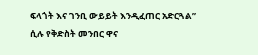ፍላጎት እና ገንቢ ውይይት እንዲፈጠር አድርጓል” ሲሉ የቅድስት መንበር ዋና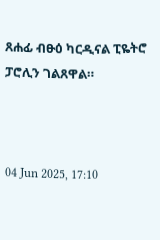ጸሐፊ ብፁዕ ካርዲናል ፒዬትሮ ፓሮሊን ገልጸዋል።



04 Jun 2025, 17:10